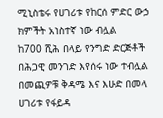ሚኒስቴሩ የሀገሪቱ የከርሰ ምድር ውኃ ክምችት አነስተኛ ነው ብሏል
ከ700 ሺሕ በላይ የንግድ ድርጅቶች በሕጋዊ መንገድ እየሰሩ ነው ተብሏል
በመጪዎቹ ቅዳሜ እና እሁድ በመላ ሀገሪቱ የፋይዳ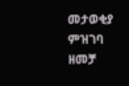መታወቂያ ምዝገባ ዘመቻ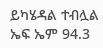ይካሄዳል ተብሏል
ኤፍ ኤም 94.3